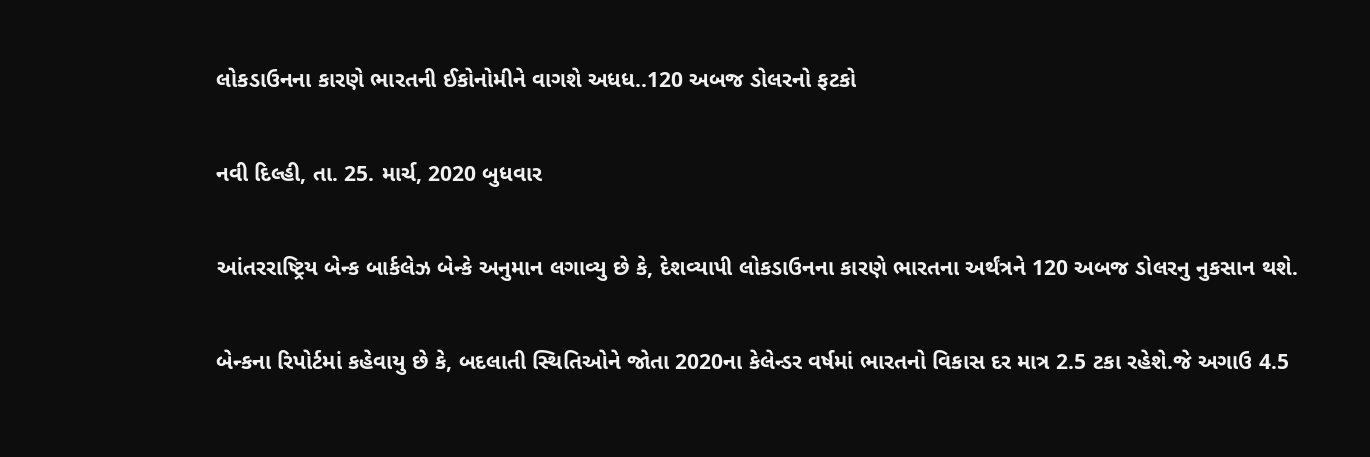લોકડાઉનના કારણે ભારતની ઈકોનોમીને વાગશે અધધ..120 અબજ ડોલરનો ફટકો

નવી દિલ્હી, તા. 25. માર્ચ, 2020 બુધવાર

આંતરરાષ્ટ્રિય બેન્ક બાર્કલેઝ બેન્કે અનુમાન લગાવ્યુ છે કે, દેશવ્યાપી લોકડાઉનના કારણે ભારતના અર્થંત્રને 120 અબજ ડોલરનુ નુકસાન થશે.

બેન્કના રિપોર્ટમાં કહેવાયુ છે કે, બદલાતી સ્થિતિઓને જોતા 2020ના કેલેન્ડર વર્ષમાં ભારતનો વિકાસ દર માત્ર 2.5 ટકા રહેશે.જે અગાઉ 4.5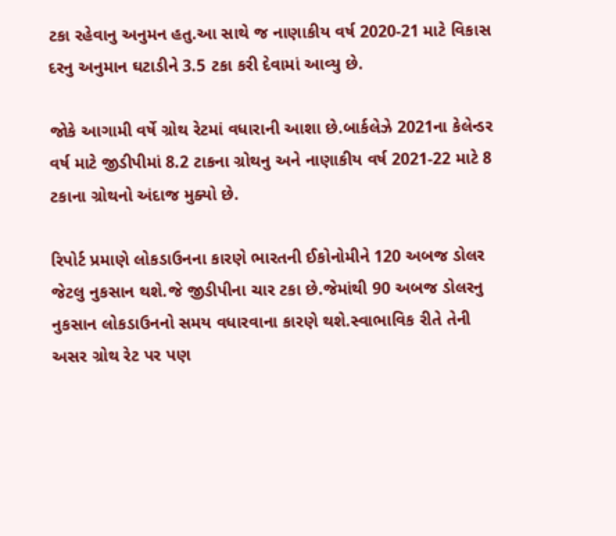ટકા રહેવાનુ અનુમન હતુ.આ સાથે જ નાણાકીય વર્ષ 2020-21 માટે વિકાસ દરનુ અનુમાન ઘટાડીને 3.5 ટકા કરી દેવામાં આવ્યુ છે.

જોકે આગામી વર્ષે ગ્રોથ રેટમાં વધારાની આશા છે.બાર્કલેઝે 2021ના કેલેન્ડર વર્ષ માટે જીડીપીમાં 8.2 ટાકના ગ્રોથનુ અને નાણાકીય વર્ષ 2021-22 માટે 8 ટકાના ગ્રોથનો અંદાજ મુક્યો છે.

રિપોર્ટ પ્રમાણે લોકડાઉનના કારણે ભારતની ઈકોનોમીને 120 અબજ ડોલર જેટલુ નુકસાન થશે.જે જીડીપીના ચાર ટકા છે.જેમાંથી 90 અબજ ડોલરનુ નુકસાન લોકડાઉનનો સમય વધારવાના કારણે થશે.સ્વાભાવિક રીતે તેની અસર ગ્રોથ રેટ પર પણ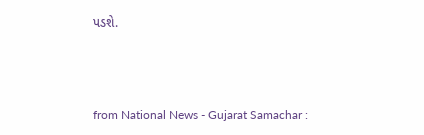પડશે.



from National News - Gujarat Samachar :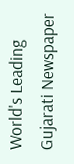World's Leading Gujarati Newspaper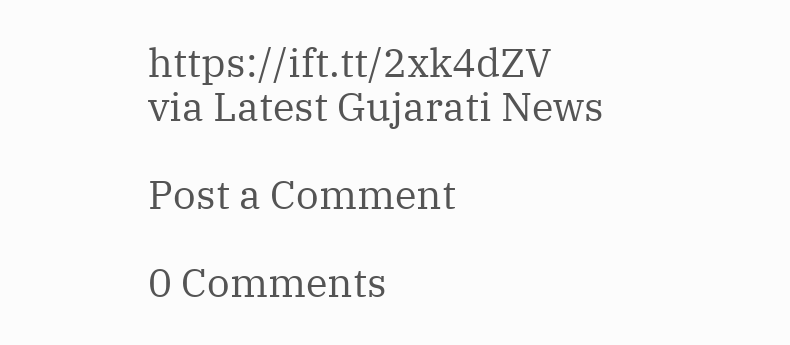https://ift.tt/2xk4dZV
via Latest Gujarati News

Post a Comment

0 Comments